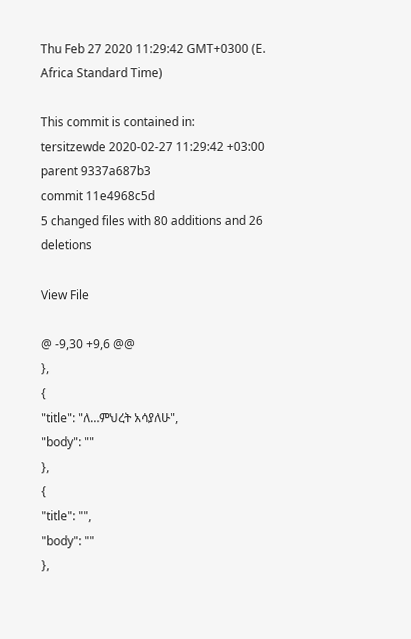Thu Feb 27 2020 11:29:42 GMT+0300 (E. Africa Standard Time)

This commit is contained in:
tersitzewde 2020-02-27 11:29:42 +03:00
parent 9337a687b3
commit 11e4968c5d
5 changed files with 80 additions and 26 deletions

View File

@ -9,30 +9,6 @@
},
{
"title": "ለ…ምህረት አሳያለሁ",
"body": ""
},
{
"title": "",
"body": ""
},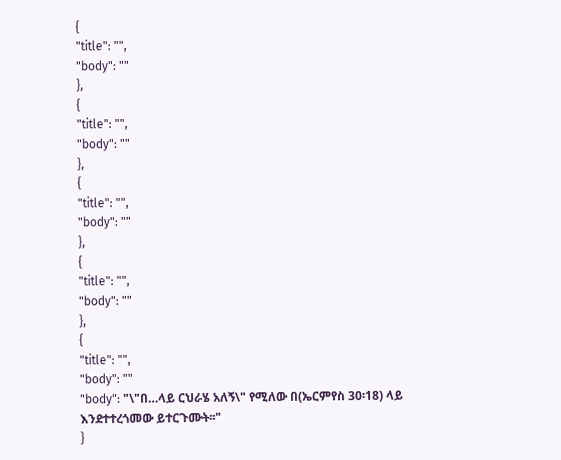{
"title": "",
"body": ""
},
{
"title": "",
"body": ""
},
{
"title": "",
"body": ""
},
{
"title": "",
"body": ""
},
{
"title": "",
"body": ""
"body": "\"በ…ላይ ርህራሄ አለኝ\" የሚለው በ(ኤርምየስ 30፡18) ላይ እንደተተረጎመው ይተርጉሙት፡፡"
}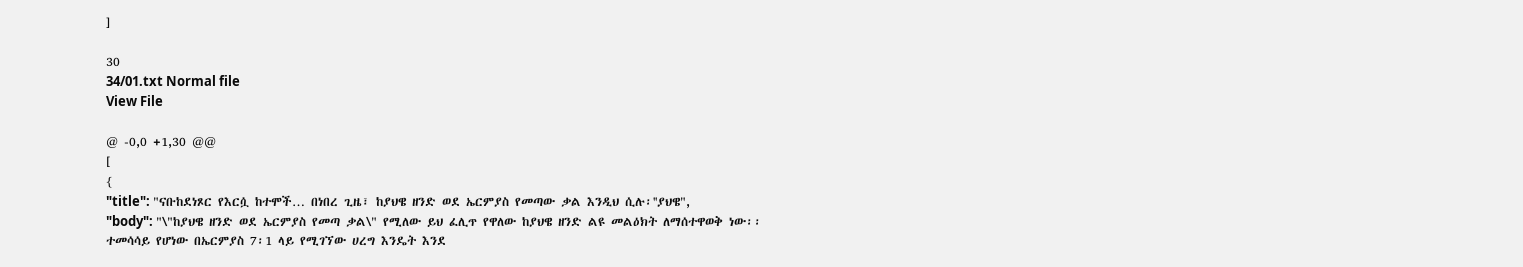]

30
34/01.txt Normal file
View File

@ -0,0 +1,30 @@
[
{
"title": "ናቡከደነጾር የእርሷ ከተሞች… በነበረ ጊዜ፣ ከያህዌ ዘንድ ወደ ኤርምያስ የመጣው ቃል እንዲህ ሲሉ፡''ያህዌ",
"body": "\"ከያህዌ ዘንድ ወደ ኤርምያስ የመጣ ቃል\" የሚለው ይህ ፈሊጥ የዋለው ከያህዌ ዘንድ ልዩ መልዕክት ለማሰተዋወቅ ነው፡፡ ተመሳሳይ የሆነው በኤርምያስ 7፡1 ላይ የሚገኘው ሀረግ እንዴት እንደ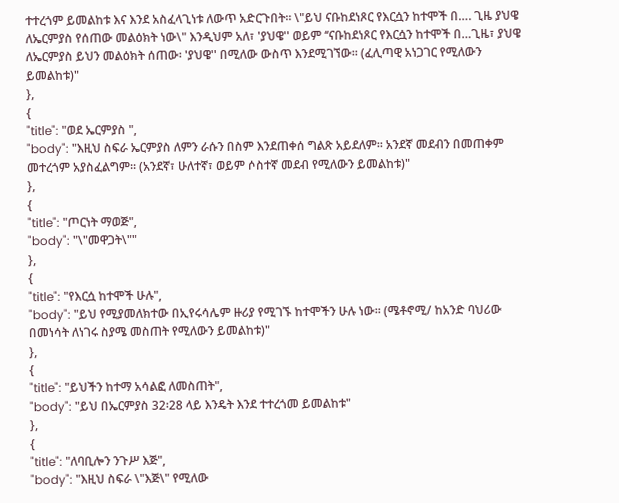ተተረጎም ይመልከቱ እና እንደ አስፈላጊነቱ ለውጥ አድርጉበት፡፡ \"ይህ ናቡከደነጾር የእርሷን ከተሞች በ…. ጊዜ ያህዌ ለኤርምያስ የሰጠው መልዕክት ነው\" እንዲህም አለ፣ 'ያህዌ'' ወይም ‘‘ናቡከደነጾር የእርሷን ከተሞች በ…ጊዜ፣ ያህዌ ለኤርምያስ ይህን መልዕክት ሰጠው፡ 'ያህዌ'' በሚለው ውስጥ እንደሚገኘው፡፡ (ፈሊጣዊ አነጋገር የሚለውን ይመልከቱ)"
},
{
"title": "ወደ ኤርምያስ ",
"body": "እዚህ ስፍራ ኤርምያስ ለምን ራሱን በስም እንደጠቀሰ ግልጽ አይደለም፡፡ አንደኛ መደብን በመጠቀም መተረጎም አያስፈልግም፡፡ (አንደኛ፣ ሁለተኛ፣ ወይም ሶስተኛ መደብ የሚለውን ይመልከቱ)"
},
{
"title": "ጦርነት ማወጅ",
"body": "\"መዋጋት\""
},
{
"title": "የእርሷ ከተሞች ሁሉ",
"body": "ይህ የሚያመለክተው በኢየሩሳሌም ዙሪያ የሚገኙ ከተሞችን ሁሉ ነው፡፡ (ሜቶኖሚ/ ከአንድ ባህሪው በመነሳት ለነገሩ ስያሜ መስጠት የሚለውን ይመልከቱ)"
},
{
"title": "ይህችን ከተማ አሳልፎ ለመስጠት",
"body": "ይህ በኤርምያስ 32፡28 ላይ እንዴት እንደ ተተረጎመ ይመልከቱ"
},
{
"title": "ለባቢሎን ንጉሥ እጅ",
"body": "እዚህ ስፍራ \"እጅ\" የሚለው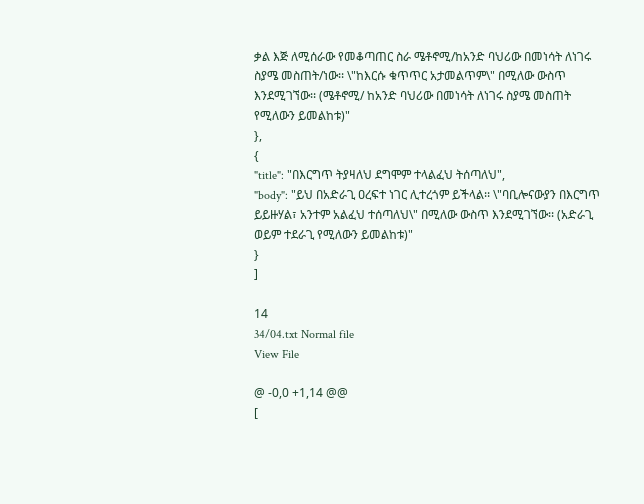ቃል እጅ ለሚሰራው የመቆጣጠር ስራ ሜቶኖሚ/ከአንድ ባህሪው በመነሳት ለነገሩ ስያሜ መስጠት/ነው፡፡ \"ከእርሱ ቁጥጥር አታመልጥም\" በሚለው ውስጥ እንደሚገኘው፡፡ (ሜቶኖሚ/ ከአንድ ባህሪው በመነሳት ለነገሩ ስያሜ መስጠት የሚለውን ይመልከቱ)"
},
{
"title": "በእርግጥ ትያዛለህ ደግሞም ተላልፈህ ትሰጣለህ",
"body": "ይህ በአድራጊ ዐረፍተ ነገር ሊተረጎም ይችላል፡፡ \"ባቢሎናውያን በእርግጥ ይይዙሃል፣ አንተም አልፈህ ተሰጣለህ\" በሚለው ውስጥ እንደሚገኘው፡፡ (አድራጊ ወይም ተደራጊ የሚለውን ይመልከቱ)"
}
]

14
34/04.txt Normal file
View File

@ -0,0 +1,14 @@
[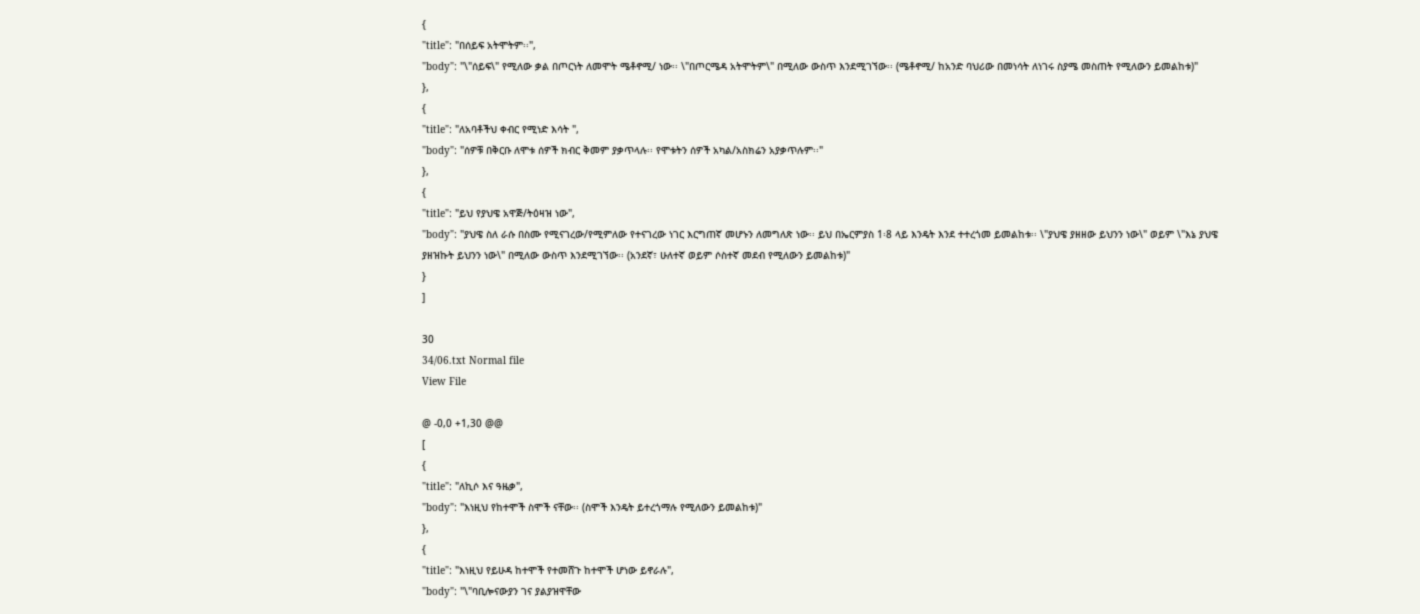{
"title": "በሰይፍ አትሞትም፡፡",
"body": "\"ሰይፍ\" የሚለው ቃል በጦርነት ለመሞት ሜቶኖሚ/ ነው፡፡ \"በጦርሜዳ አትሞትም\" በሚለው ውስጥ እንደሚገኘው፡፡ (ሜቶኖሚ/ ከአንድ ባህሪው በመነሳት ለነገሩ ስያሜ መስጠት የሚለውን ይመልከቱ)"
},
{
"title": "ለአባቶችህ ቀብር የሚነድ እሳት ",
"body": "ሰዎቹ በቅርቡ ለሞቱ ሰዎች ክብር ቅመም ያቃጥላሉ፡፡ የሞቱትን ሰዎች አካል/አስክሬን አያቃጥሉም፡፡"
},
{
"title": "ይህ የያህዌ አዋጅ/ትዕዛዝ ነው",
"body": "ያህዌ ስለ ራሱ በስሙ የሚናገረው/የሚምለው የተናገረው ነገር እርግጠኛ መሆኑን ለመግለጽ ነው፡፡ ይህ በኤርምያስ 1፡8 ላይ እንዴት እንደ ተተረጎመ ይመልከቱ፡፡ \"ያህዌ ያዘዘው ይህንን ነው\" ወይም \"እኔ ያህዌ ያዘዝኩት ይህንን ነው\" በሚለው ውስጥ እንደሚገኘው፡፡ (አንደኛ፣ ሁለተኛ ወይም ሶስተኛ መደብ የሚለውን ይመልከቱ)"
}
]

30
34/06.txt Normal file
View File

@ -0,0 +1,30 @@
[
{
"title": "ለኪሶ እና ዓዜቃ",
"body": "እነዚህ የከተሞች ስሞች ናቸው፡፡ (ስሞች እንዴት ይተረጎማሉ የሚለውን ይመልከቱ)"
},
{
"title": "እነዚህ የይሁዳ ከተሞች የተመሸጉ ከተሞች ሆነው ይኖራሉ",
"body": "\"ባቢሎናውያን ገና ያልያዝዋቸው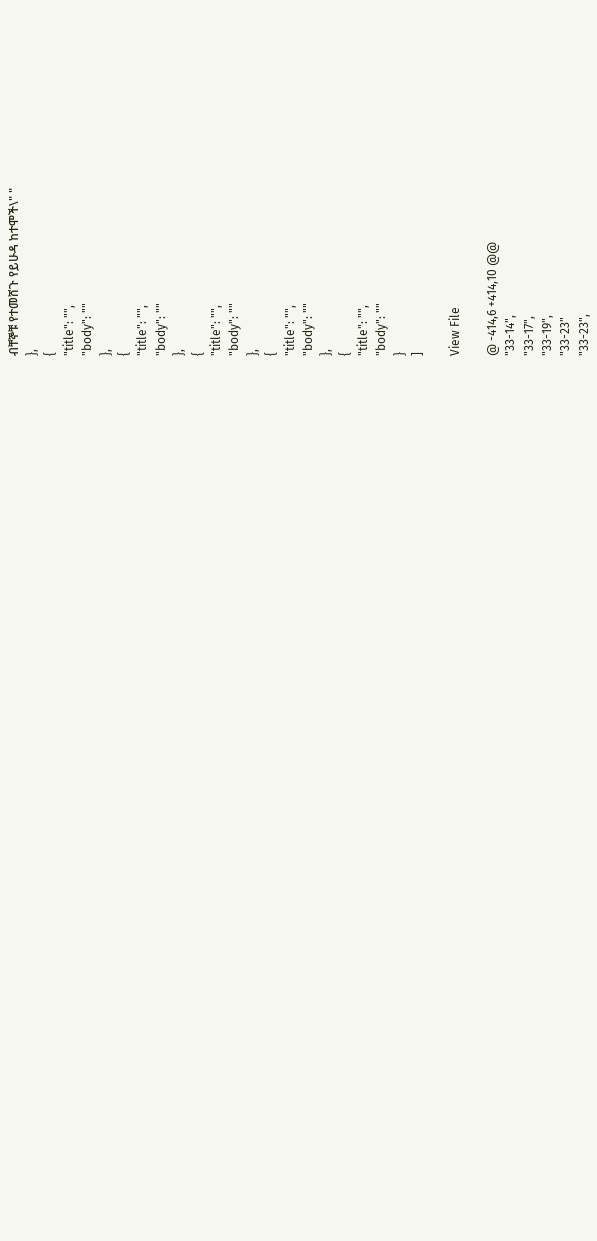ብቸኞቹ የተመሸጉ የይሁዳ ከተሞች\" "
},
{
"title": "",
"body": ""
},
{
"title": "",
"body": ""
},
{
"title": "",
"body": ""
},
{
"title": "",
"body": ""
},
{
"title": "",
"body": ""
}
]

View File

@ -414,6 +414,10 @@
"33-14",
"33-17",
"33-19",
"33-23"
"33-23",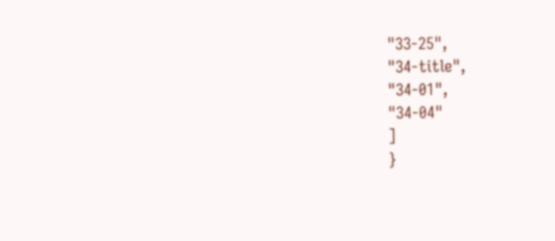"33-25",
"34-title",
"34-01",
"34-04"
]
}